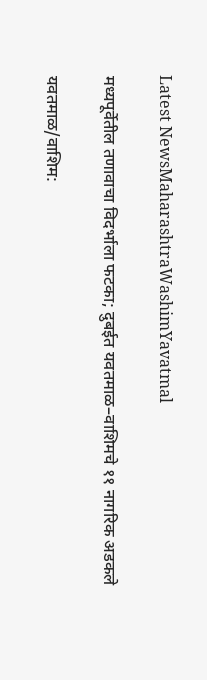Latest NewsMaharashtraWashimYavatmal

मध्यपूर्वेतील तणावाचा विदर्भाला फटका; दुबईत यवतमाळ–वाशिमचे ११ नागरिक अडकले

यवतमाळ/वाशिम: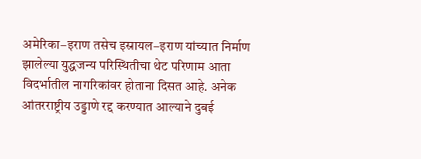अमेरिका–इराण तसेच इस्रायल–इराण यांच्यात निर्माण झालेल्या युद्धजन्य परिस्थितीचा थेट परिणाम आता विदर्भातील नागरिकांवर होताना दिसत आहे. अनेक आंतरराष्ट्रीय उड्डाणे रद्द करण्यात आल्याने दुबई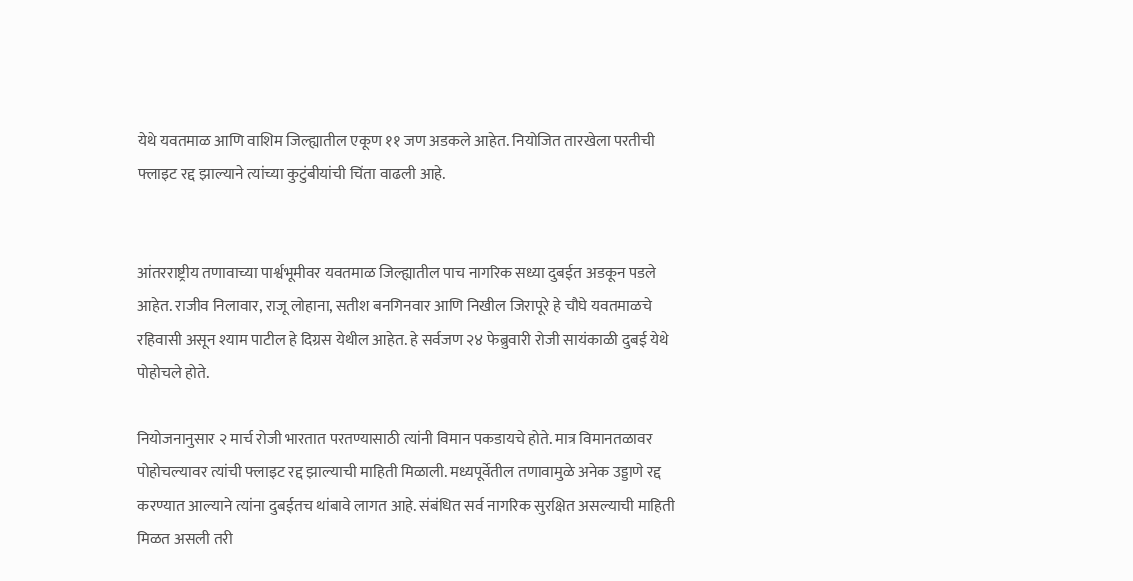येथे यवतमाळ आणि वाशिम जिल्ह्यातील एकूण ११ जण अडकले आहेत. नियोजित तारखेला परतीची फ्लाइट रद्द झाल्याने त्यांच्या कुटुंबीयांची चिंता वाढली आहे.


आंतरराष्ट्रीय तणावाच्या पार्श्वभूमीवर यवतमाळ जिल्ह्यातील पाच नागरिक सध्या दुबईत अडकून पडले आहेत. राजीव निलावार, राजू लोहाना, सतीश बनगिनवार आणि निखील जिरापूरे हे चौघे यवतमाळचे रहिवासी असून श्याम पाटील हे दिग्रस येथील आहेत. हे सर्वजण २४ फेब्रुवारी रोजी सायंकाळी दुबई येथे पोहोचले होते.

नियोजनानुसार २ मार्च रोजी भारतात परतण्यासाठी त्यांनी विमान पकडायचे होते. मात्र विमानतळावर पोहोचल्यावर त्यांची फ्लाइट रद्द झाल्याची माहिती मिळाली. मध्यपूर्वेतील तणावामुळे अनेक उड्डाणे रद्द करण्यात आल्याने त्यांना दुबईतच थांबावे लागत आहे. संबंधित सर्व नागरिक सुरक्षित असल्याची माहिती मिळत असली तरी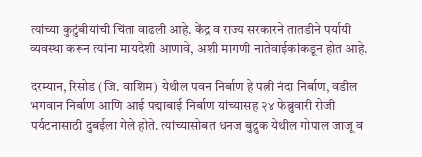त्यांच्या कुटुंबीयांची चिंता वाढली आहे. केंद्र व राज्य सरकारने तातडीने पर्यायी व्यवस्था करून त्यांना मायदेशी आणावे, अशी मागणी नातेवाईकांकडून होत आहे.

दरम्यान, रिसोड (जि. वाशिम) येथील पवन निर्बाण हे पत्नी नंदा निर्बाण, वडील भगवान निर्बाण आणि आई पद्माबाई निर्बाण यांच्यासह २४ फेब्रुवारी रोजी पर्यटनासाठी दुबईला गेले होते. त्यांच्यासोबत धनज बुद्रुक येथील गोपाल जाजू व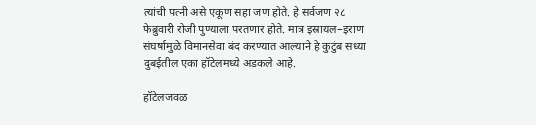त्यांची पत्नी असे एकूण सहा जण होते. हे सर्वजण २८ फेब्रुवारी रोजी पुण्याला परतणार होते. मात्र इस्रायल–इराण संघर्षामुळे विमानसेवा बंद करण्यात आल्याने हे कुटुंब सध्या दुबईतील एका हॉटेलमध्ये अडकले आहे.

हॉटेलजवळ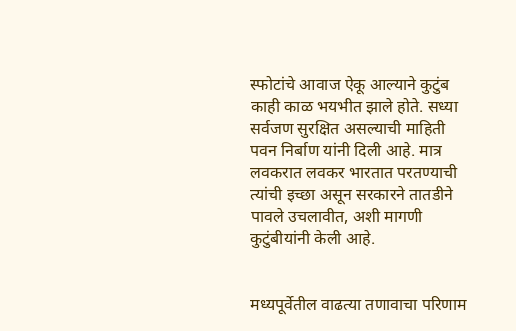स्फोटांचे आवाज ऐकू आल्याने कुटुंब काही काळ भयभीत झाले होते. सध्या सर्वजण सुरक्षित असल्याची माहिती पवन निर्बाण यांनी दिली आहे. मात्र लवकरात लवकर भारतात परतण्याची त्यांची इच्छा असून सरकारने तातडीने पावले उचलावीत, अशी मागणी कुटुंबीयांनी केली आहे.


मध्यपूर्वेतील वाढत्या तणावाचा परिणाम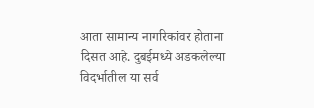आता सामान्य नागरिकांवर होताना दिसत आहे. दुबईमध्ये अडकलेल्या विदर्भातील या सर्व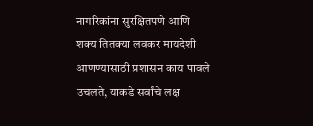नागरिकांना सुरक्षितपणे आणि शक्य तितक्या लवकर मायदेशी आणण्यासाठी प्रशासन काय पावले उचलते, याकडे सर्वांचे लक्ष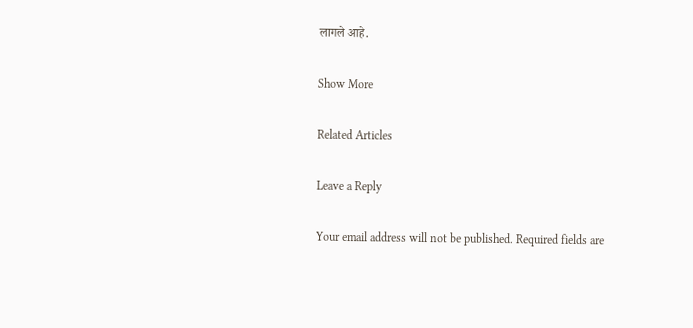लागले आहे.

Show More

Related Articles

Leave a Reply

Your email address will not be published. Required fields are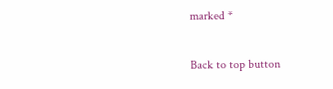marked *

Back to top button